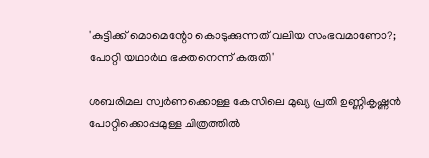'കുട്ടിക്ക് മൊമെന്റോ കൊടുക്കുന്നത് വലിയ സംഭവമാണോ?; പോറ്റി യഥാര്‍ഥ ഭക്തനെന്ന് കരുതി'

ശബരിമല സ്വര്‍ണക്കൊള്ള കേസിലെ മുഖ്യ പ്രതി ഉണ്ണികൃഷ്ണന്‍ പോറ്റിക്കൊപ്പമുള്ള ചിത്രത്തില്‍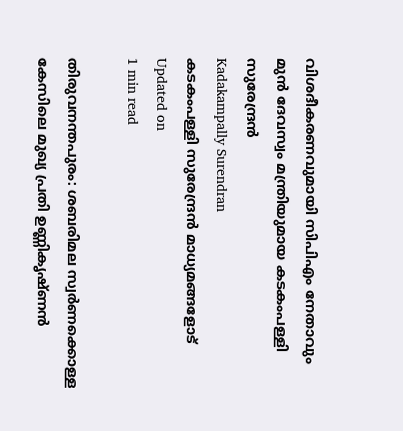വിശദീകരണവുമായി സിപിഎം നേതാവും മുന്‍ ദേവസ്വം മന്ത്രിയുമായ കടകംപള്ളി സുരേന്ദ്രന്‍
Kadakampally Surendran
കടകംപള്ളി സുരേന്ദ്രന്‍ മാധ്യമങ്ങളോട്
Updated on
1 min read

തിരുവനന്തപുരം: ശബരിമല സ്വര്‍ണക്കൊള്ള കേസിലെ മുഖ്യ പ്രതി ഉണ്ണികൃഷ്ണന്‍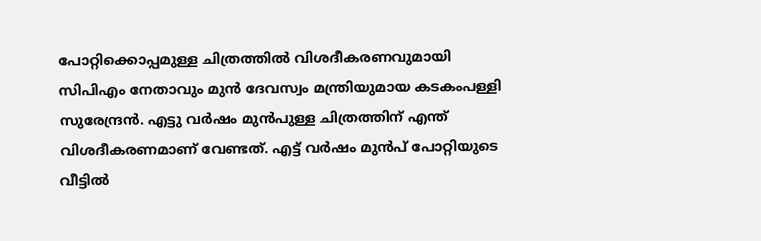പോറ്റിക്കൊപ്പമുള്ള ചിത്രത്തില്‍ വിശദീകരണവുമായി സിപിഎം നേതാവും മുന്‍ ദേവസ്വം മന്ത്രിയുമായ കടകംപള്ളി സുരേന്ദ്രന്‍. എട്ടു വര്‍ഷം മുന്‍പുള്ള ചിത്രത്തിന് എന്ത് വിശദീകരണമാണ് വേണ്ടത്. എട്ട് വര്‍ഷം മുന്‍പ് പോറ്റിയുടെ വീട്ടില്‍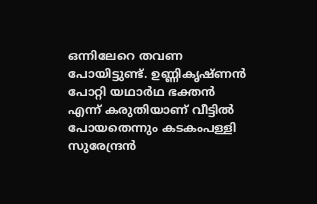ഒന്നിലേറെ തവണ പോയിട്ടുണ്ട്. ഉണ്ണികൃഷ്ണന്‍ പോറ്റി യഥാര്‍ഥ ഭക്തന്‍ എന്ന് കരുതിയാണ് വീട്ടില്‍ പോയതെന്നും കടകംപള്ളി സുരേന്ദ്രന്‍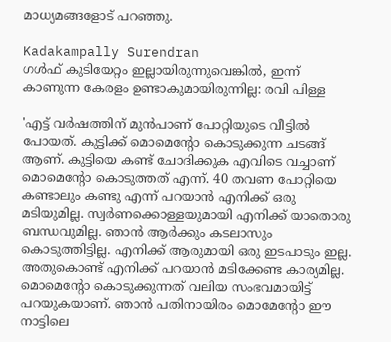മാധ്യമങ്ങളോട് പറഞ്ഞു.

Kadakampally Surendran
ഗള്‍ഫ് കുടിയേറ്റം ഇല്ലായിരുന്നുവെങ്കില്‍, ഇന്ന് കാണുന്ന കേരളം ഉണ്ടാകുമായിരുന്നില്ല: രവി പിള്ള

'എട്ട് വര്‍ഷത്തിന് മുന്‍പാണ് പോറ്റിയുടെ വീട്ടില്‍ പോയത്. കുട്ടിക്ക് മൊമെന്റോ കൊടുക്കുന്ന ചടങ്ങ് ആണ്. കുട്ടിയെ കണ്ട് ചോദിക്കുക എവിടെ വച്ചാണ് മൊമെന്റോ കൊടുത്തത് എന്ന്. 40 തവണ പോറ്റിയെ കണ്ടാലും കണ്ടു എന്ന് പറയാന്‍ എനിക്ക് ഒരു മടിയുമില്ല. സ്വര്‍ണക്കൊള്ളയുമായി എനിക്ക് യാതൊരു ബന്ധവുമില്ല. ഞാന്‍ ആര്‍ക്കും കടലാസും കൊടുത്തിട്ടില്ല. എനിക്ക് ആരുമായി ഒരു ഇടപാടും ഇല്ല. അതുകൊണ്ട് എനിക്ക് പറയാന്‍ മടിക്കേണ്ട കാര്യമില്ല. മൊമെന്റോ കൊടുക്കുന്നത് വലിയ സംഭവമായിട്ട് പറയുകയാണ്. ഞാന്‍ പതിനായിരം മൊമേന്റോ ഈ നാട്ടിലെ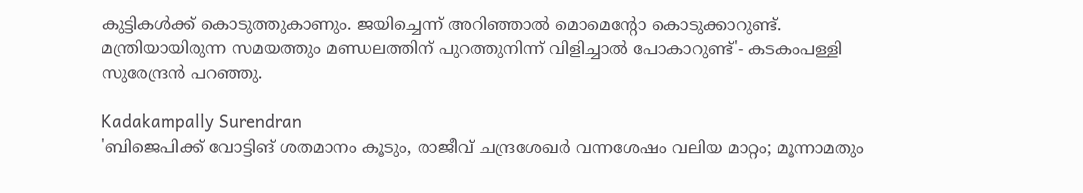കുട്ടികള്‍ക്ക് കൊടുത്തുകാണും. ജയിച്ചെന്ന് അറിഞ്ഞാല്‍ മൊമെന്റോ കൊടുക്കാറുണ്ട്. മന്ത്രിയായിരുന്ന സമയത്തും മണ്ഡലത്തിന് പുറത്തുനിന്ന് വിളിച്ചാല്‍ പോകാറുണ്ട്'- കടകംപള്ളി സുരേന്ദ്രന്‍ പറഞ്ഞു.

Kadakampally Surendran
'ബിജെപിക്ക് വോട്ടിങ് ശതമാനം കൂടും, രാജീവ് ചന്ദ്രശേഖര്‍ വന്നശേഷം വലിയ മാറ്റം; മൂന്നാമതും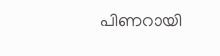പിണറായി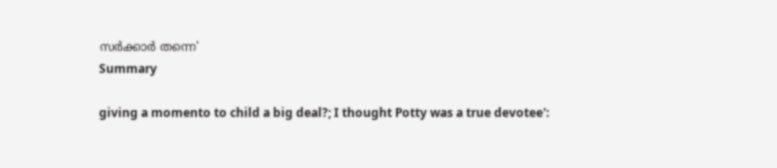സര്‍ക്കാര്‍ തന്നെ'
Summary

giving a momento to child a big deal?; I thought Potty was a true devotee':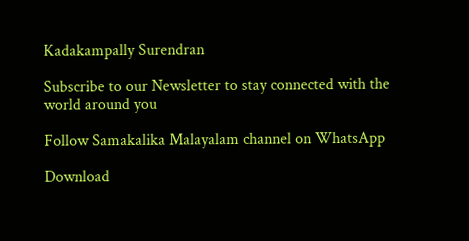Kadakampally Surendran

Subscribe to our Newsletter to stay connected with the world around you

Follow Samakalika Malayalam channel on WhatsApp

Download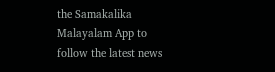the Samakalika Malayalam App to follow the latest news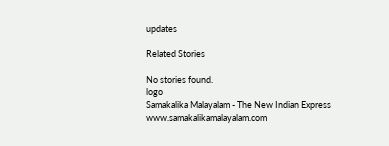updates

Related Stories

No stories found.
logo
Samakalika Malayalam - The New Indian Express
www.samakalikamalayalam.com